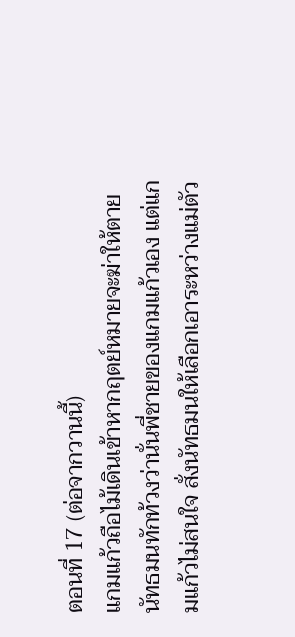ตอนที่ 17 (ต่อจากวานนี้)
แกมแก้วถือไม้เดินเข้าหากฤตย์หมายจะฆ่าให้ตาย นัทธมนทักท้วงว่านั่นพี่ชายของแกมแก้วเอง แต่แกมแก้วไม่สนใจ สั่งนัทธมนให้เลือกเอาระหว่างแม่ตัว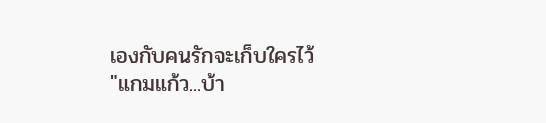เองกับคนรักจะเก็บใครไว้
"แกมแก้ว...บ้า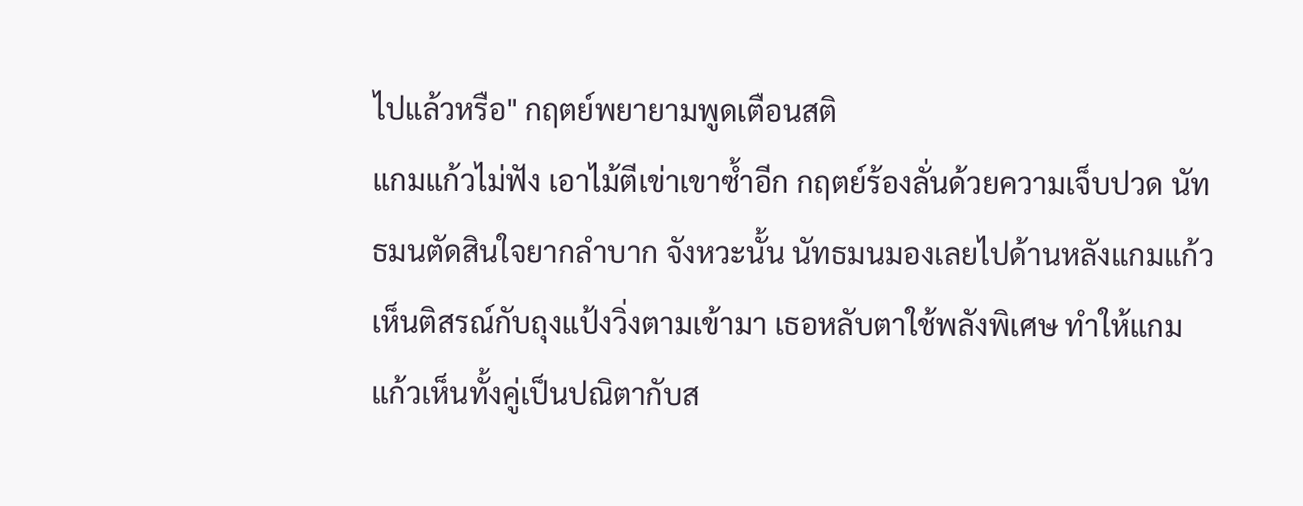ไปแล้วหรือ" กฤตย์พยายามพูดเตือนสติ
แกมแก้วไม่ฟัง เอาไม้ตีเข่าเขาซ้ำอีก กฤตย์ร้องลั่นด้วยความเจ็บปวด นัทธมนตัดสินใจยากลำบาก จังหวะนั้น นัทธมนมองเลยไปด้านหลังแกมแก้ว เห็นติสรณ์กับถุงแป้งวิ่งตามเข้ามา เธอหลับตาใช้พลังพิเศษ ทำให้แกมแก้วเห็นทั้งคู่เป็นปณิตากับส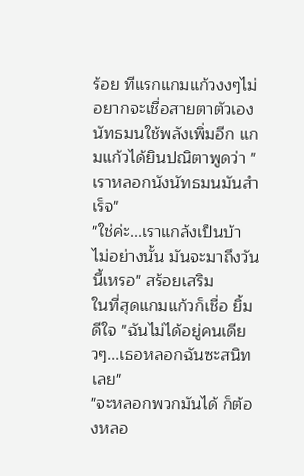ร้อย ทีแรกแกมแก้วงงๆไม่อยากจะเชื่อสายตาตัวเอง
นัทธมนใช้พลังเพิ่มอีก แกมแก้วได้ยินปณิตาพูดว่า "เราหลอกนังนัทธมนมันสำเร็จ"
"ใช่ค่ะ...เราแกล้งเป็นบ้า ไม่อย่างนั้น มันจะมาถึงวันนี้เหรอ" สร้อยเสริม
ในที่สุดแกมแก้วก็เชื่อ ยิ้มดีใจ "ฉันไม่ได้อยู่คนเดียวๆ...เธอหลอกฉันซะสนิทเลย"
"จะหลอกพวกมันได้ ก็ต้องหลอ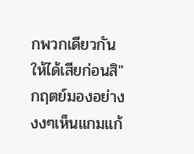กพวกเดียวกันให้ได้เสียก่อนสิ"
กฤตย์มองอย่างงงๆเห็นแกมแก้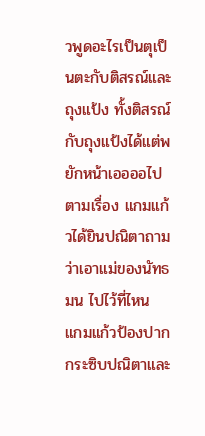วพูดอะไรเป็นตุเป็นตะกับติสรณ์และถุงแป้ง ทั้งติสรณ์กับถุงแป้งได้แต่พยักหน้าเออออไปตามเรื่อง แกมแก้วได้ยินปณิตาถามว่าเอาแม่ของนัทธมน ไปไว้ที่ไหน แกมแก้วป้องปากกระซิบปณิตาและ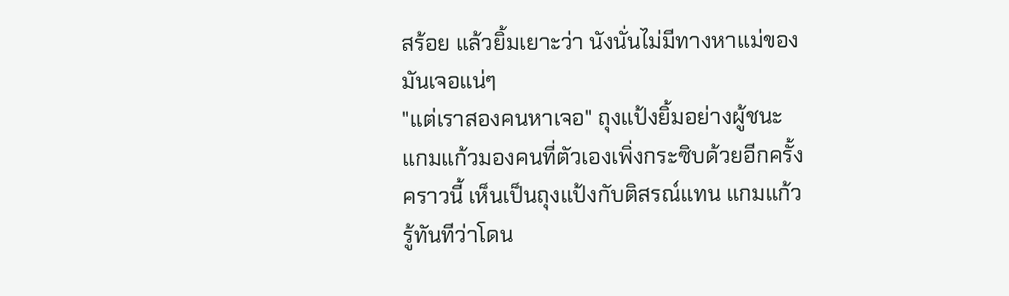สร้อย แล้วยิ้มเยาะว่า นังนั่นไม่มีทางหาแม่ของมันเจอแน่ๆ
"แต่เราสองคนหาเจอ" ถุงแป้งยิ้มอย่างผู้ชนะ
แกมแก้วมองคนที่ตัวเองเพิ่งกระซิบด้วยอีกครั้ง คราวนี้ เห็นเป็นถุงแป้งกับติสรณ์แทน แกมแก้วรู้ทันทีว่าโดน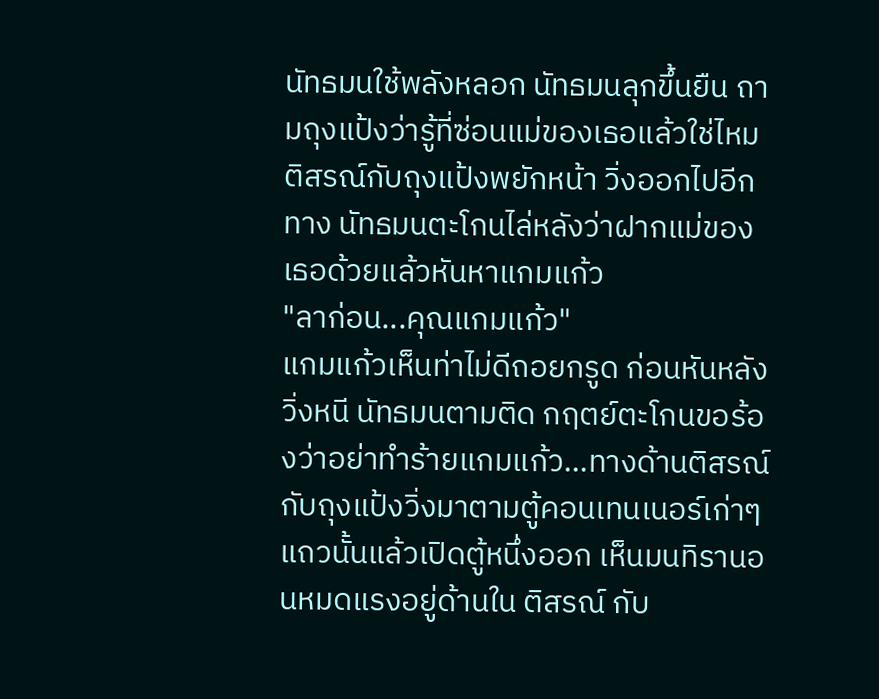นัทธมนใช้พลังหลอก นัทธมนลุกขึ้นยืน ถามถุงแป้งว่ารู้ที่ซ่อนแม่ของเธอแล้วใช่ไหม ติสรณ์กับถุงแป้งพยักหน้า วิ่งออกไปอีกทาง นัทธมนตะโกนไล่หลังว่าฝากแม่ของเธอด้วยแล้วหันหาแกมแก้ว
"ลาก่อน...คุณแกมแก้ว"
แกมแก้วเห็นท่าไม่ดีถอยกรูด ก่อนหันหลังวิ่งหนี นัทธมนตามติด กฤตย์ตะโกนขอร้องว่าอย่าทำร้ายแกมแก้ว...ทางด้านติสรณ์กับถุงแป้งวิ่งมาตามตู้คอนเทนเนอร์เก่าๆแถวนั้นแล้วเปิดตู้หนึ่งออก เห็นมนทิรานอนหมดแรงอยู่ด้านใน ติสรณ์ กับ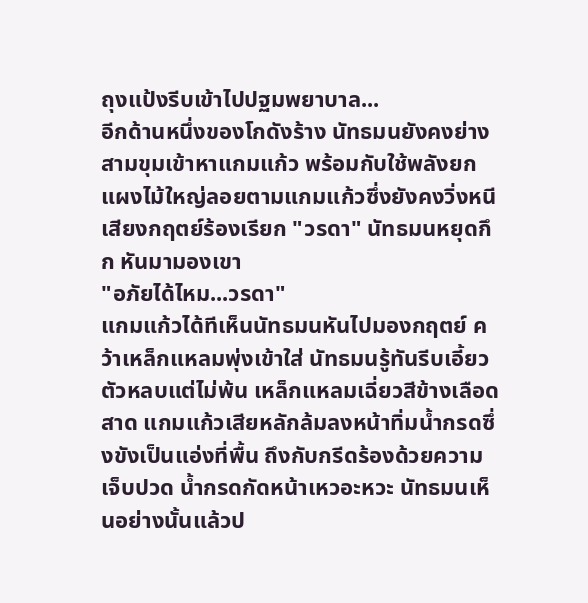ถุงแป้งรีบเข้าไปปฐมพยาบาล...
อีกด้านหนึ่งของโกดังร้าง นัทธมนยังคงย่างสามขุมเข้าหาแกมแก้ว พร้อมกับใช้พลังยกแผงไม้ใหญ่ลอยตามแกมแก้วซึ่งยังคงวิ่งหนี เสียงกฤตย์ร้องเรียก "วรดา" นัทธมนหยุดกึก หันมามองเขา
"อภัยได้ไหม...วรดา"
แกมแก้วได้ทีเห็นนัทธมนหันไปมองกฤตย์ คว้าเหล็กแหลมพุ่งเข้าใส่ นัทธมนรู้ทันรีบเอี้ยวตัวหลบแต่ไม่พ้น เหล็กแหลมเฉี่ยวสีข้างเลือดสาด แกมแก้วเสียหลักล้มลงหน้าทิ่มน้ำกรดซึ่งขังเป็นแอ่งที่พื้น ถึงกับกรีดร้องด้วยความเจ็บปวด น้ำกรดกัดหน้าเหวอะหวะ นัทธมนเห็นอย่างนั้นแล้วป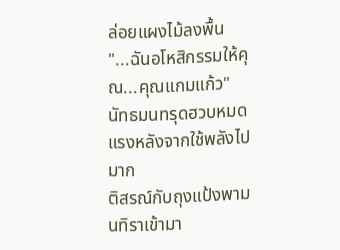ล่อยแผงไม้ลงพื้น
"...ฉันอโหสิกรรมให้คุณ...คุณแกมแก้ว"
นัทธมนทรุดฮวบหมดแรงหลังจากใช้พลังไปมาก
ติสรณ์กับถุงแป้งพามนทิราเข้ามา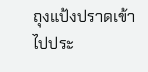ถุงแป้งปราดเข้าไปประ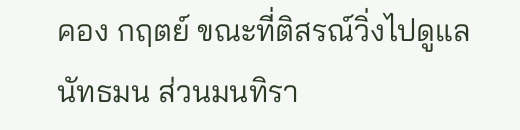คอง กฤตย์ ขณะที่ติสรณ์วิ่งไปดูแลนัทธมน ส่วนมนทิรา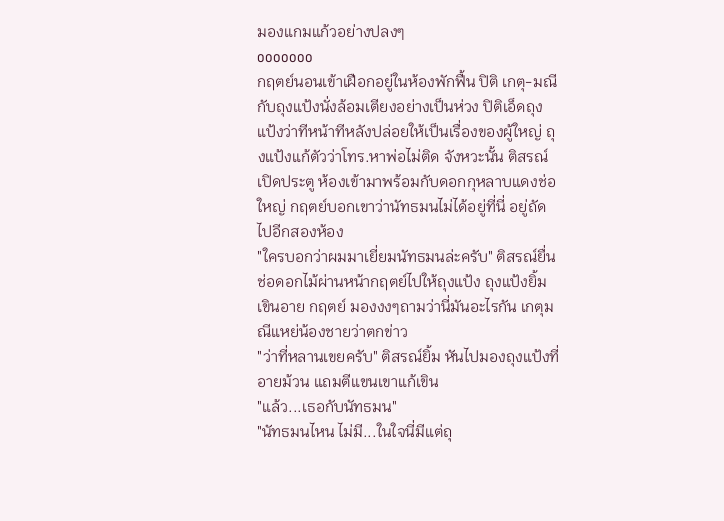มองแกมแก้วอย่างปลงๆ
ooooooo
กฤตย์นอนเข้าเฝือกอยู่ในห้องพักฟื้น ปิติ เกตุ-มณีกับถุงแป้งนั่งล้อมเตียงอย่างเป็นห่วง ปิติเอ็ดถุงแป้งว่าทีหน้าทีหลังปล่อยให้เป็นเรื่องของผู้ใหญ่ ถุงแป้งแก้ตัวว่าโทร.หาพ่อไม่ติด จังหวะนั้น ติสรณ์เปิดประตู ห้องเข้ามาพร้อมกับดอกกุหลาบแดงช่อใหญ่ กฤตย์บอกเขาว่านัทธมนไม่ได้อยู่ที่นี่ อยู่ถัดไปอีกสองห้อง
"ใครบอกว่าผมมาเยี่ยมนัทธมนล่ะครับ" ติสรณ์ยื่นช่อดอกไม้ผ่านหน้ากฤตย์ไปให้ถุงแป้ง ถุงแป้งยิ้มเขินอาย กฤตย์ มองงงๆถามว่านี่มันอะไรกัน เกตุมณีแหย่น้องชายว่าตกข่าว
"ว่าที่หลานเขยครับ" ติสรณ์ยิ้ม หันไปมองถุงแป้งที่อายม้วน แถมตีแขนเขาแก้เขิน
"แล้ว...เธอกับนัทธมน"
"นัทธมนไหน ไม่มี...ในใจนี่มีแต่ถุ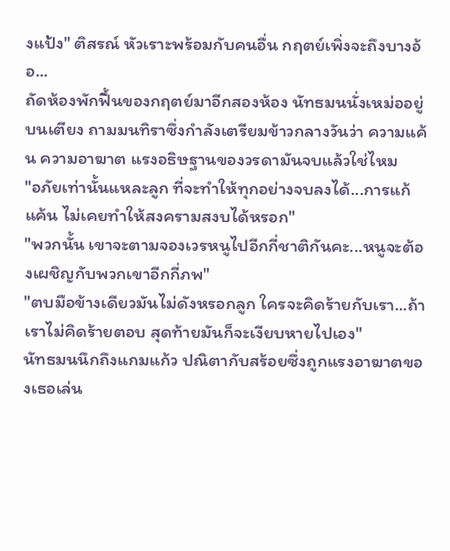งแป้ง" ติสรณ์ หัวเราะพร้อมกับคนอื่น กฤตย์เพิ่งจะถึงบางอ้อ...
ถัดห้องพักฟื้นของกฤตย์มาอีกสองห้อง นัทธมนนั่งเหม่ออยู่บนเตียง ถามมนทิราซึ่งกำลังเตรียมข้าวกลางวันว่า ความแค้น ความอาฆาต แรงอธิษฐานของวรดามันจบแล้วใช่ไหม
"อภัยเท่านั้นแหละลูก ที่จะทำให้ทุกอย่างจบลงได้...การแก้แค้น ไม่เคยทำให้สงครามสงบได้หรอก"
"พวกนั้น เขาจะตามจองเวรหนูไปอีกกี่ชาติกันคะ...หนูจะต้องเผชิญกับพวกเขาอีกกี่ภพ"
"ตบมือข้างเดียวมันไม่ดังหรอกลูก ใครจะคิดร้ายกับเรา...ถ้าเราไม่คิดร้ายตอบ สุดท้ายมันก็จะเงียบหายไปเอง"
นัทธมนนึกถึงแกมแก้ว ปณิตากับสร้อยซึ่งถูกแรงอาฆาตของเธอเล่น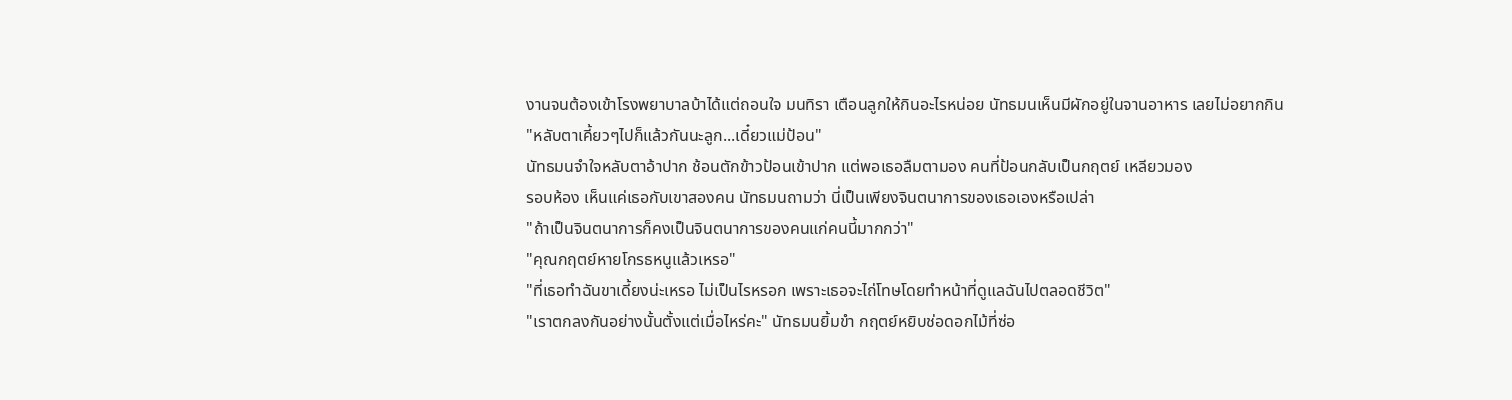งานจนต้องเข้าโรงพยาบาลบ้าได้แต่ถอนใจ มนทิรา เตือนลูกให้กินอะไรหน่อย นัทธมนเห็นมีผักอยู่ในจานอาหาร เลยไม่อยากกิน
"หลับตาเคี้ยวๆไปก็แล้วกันนะลูก...เดี๋ยวแม่ป้อน"
นัทธมนจำใจหลับตาอ้าปาก ช้อนตักข้าวป้อนเข้าปาก แต่พอเธอลืมตามอง คนที่ป้อนกลับเป็นกฤตย์ เหลียวมอง
รอบห้อง เห็นแค่เธอกับเขาสองคน นัทธมนถามว่า นี่เป็นเพียงจินตนาการของเธอเองหรือเปล่า
"ถ้าเป็นจินตนาการก็คงเป็นจินตนาการของคนแก่คนนี้มากกว่า"
"คุณกฤตย์หายโกรธหนูแล้วเหรอ"
"ที่เธอทำฉันขาเดี้ยงน่ะเหรอ ไม่เป็นไรหรอก เพราะเธอจะไถ่โทษโดยทำหน้าที่ดูแลฉันไปตลอดชีวิต"
"เราตกลงกันอย่างนั้นตั้งแต่เมื่อไหร่คะ" นัทธมนยิ้มขำ กฤตย์หยิบช่อดอกไม้ที่ซ่อ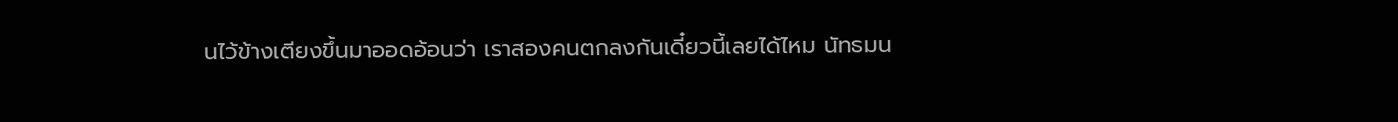นไว้ข้างเตียงขึ้นมาออดอ้อนว่า เราสองคนตกลงกันเดี๋ยวนี้เลยได้ไหม นัทธมน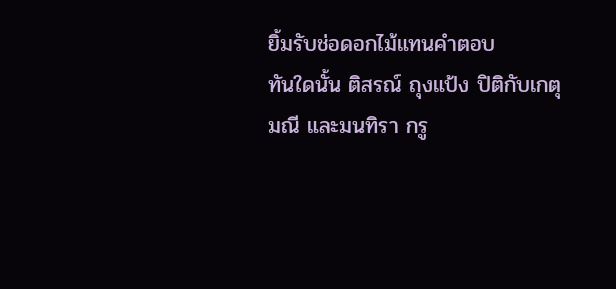ยิ้มรับช่อดอกไม้แทนคำตอบ
ทันใดนั้น ติสรณ์ ถุงแป้ง ปิติกับเกตุมณี และมนทิรา กรู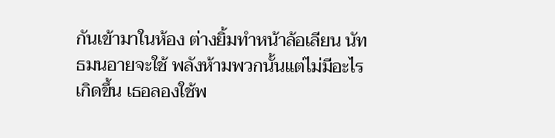กันเข้ามาในห้อง ต่างยิ้มทำหน้าล้อเลียน นัทธมนอายจะใช้ พลังห้ามพวกนั้นแต่ไม่มีอะไรเกิดขึ้น เธอลองใช้พ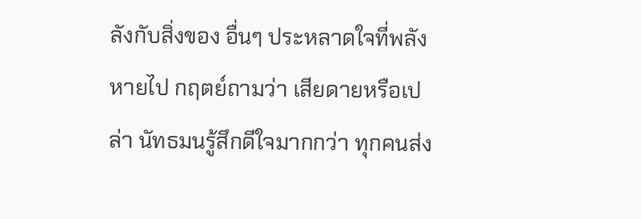ลังกับสิ่งของ อื่นๆ ประหลาดใจที่พลังหายไป กฤตย์ถามว่า เสียดายหรือเปล่า นัทธมนรู้สึกดีใจมากกว่า ทุกคนส่ง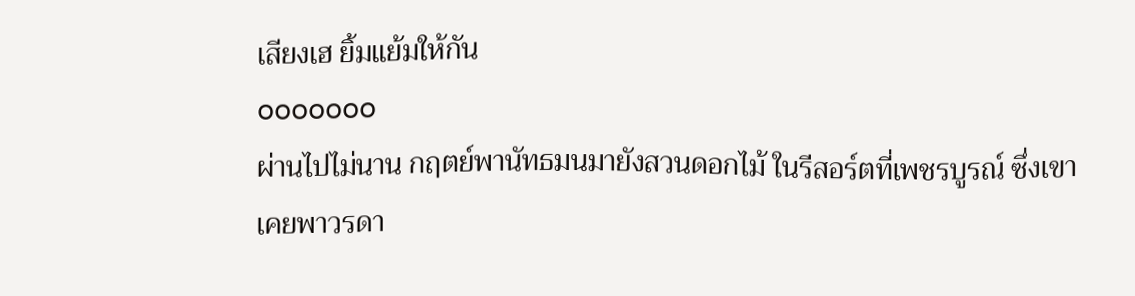เสียงเฮ ยิ้มแย้มให้กัน
ooooooo
ผ่านไปไม่นาน กฤตย์พานัทธมนมายังสวนดอกไม้ ในรีสอร์ตที่เพชรบูรณ์ ซึ่งเขาเคยพาวรดา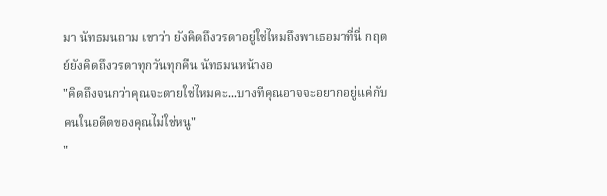มา นัทธมนถาม เขาว่า ยังคิดถึงวรดาอยู่ใช่ไหมถึงพาเธอมาที่นี่ กฤตย์ยังคิดถึงวรดาทุกวันทุกคืน นัทธมนหน้างอ
"คิดถึงจนกว่าคุณจะตายใช่ไหมคะ...บางทีคุณอาจจะอยากอยู่แค่กับคนในอดีตของคุณไม่ใช่หนู"
"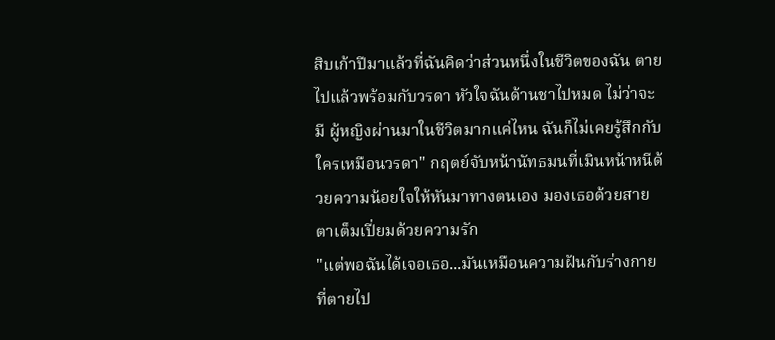สิบเก้าปีมาแล้วที่ฉันคิดว่าส่วนหนึ่งในชีวิตของฉัน ตายไปแล้วพร้อมกับวรดา หัวใจฉันด้านชาไปหมด ไม่ว่าจะมี ผู้หญิงผ่านมาในชีวิตมากแค่ไหน ฉันก็ไม่เคยรู้สึกกับใครเหมือนวรดา" กฤตย์จับหน้านัทธมนที่เมินหน้าหนีด้วยความน้อยใจให้หันมาทางตนเอง มองเธอด้วยสายตาเต็มเปี่ยมด้วยความรัก
"แต่พอฉันได้เจอเธอ...มันเหมือนความฝันกับร่างกายที่ตายไป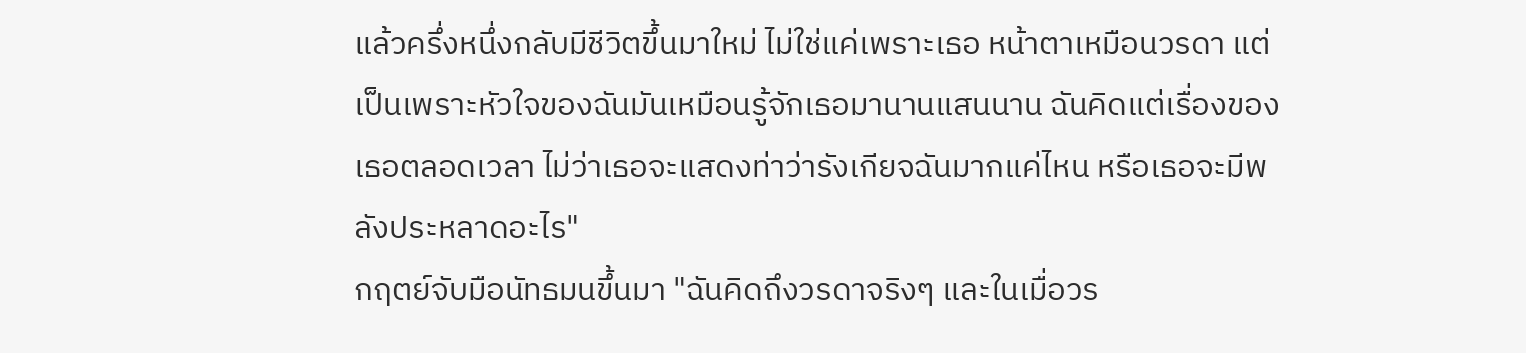แล้วครึ่งหนึ่งกลับมีชีวิตขึ้นมาใหม่ ไม่ใช่แค่เพราะเธอ หน้าตาเหมือนวรดา แต่เป็นเพราะหัวใจของฉันมันเหมือนรู้จักเธอมานานแสนนาน ฉันคิดแต่เรื่องของเธอตลอดเวลา ไม่ว่าเธอจะแสดงท่าว่ารังเกียจฉันมากแค่ไหน หรือเธอจะมีพลังประหลาดอะไร"
กฤตย์จับมือนัทธมนขึ้นมา "ฉันคิดถึงวรดาจริงๆ และในเมื่อวร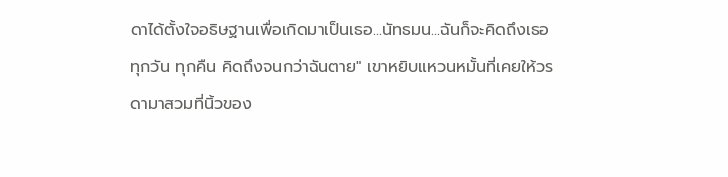ดาได้ตั้งใจอธิษฐานเพื่อเกิดมาเป็นเธอ...นัทธมน...ฉันก็จะคิดถึงเธอทุกวัน ทุกคืน คิดถึงจนกว่าฉันตาย" เขาหยิบแหวนหมั้นที่เคยให้วรดามาสวมที่นิ้วของ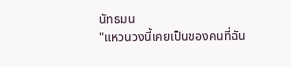นัทธมน
"แหวนวงนี้เคยเป็นของคนที่ฉัน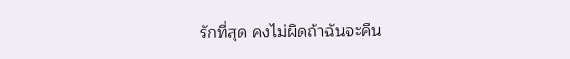รักที่สุด คงไม่ผิดถ้าฉันจะคืน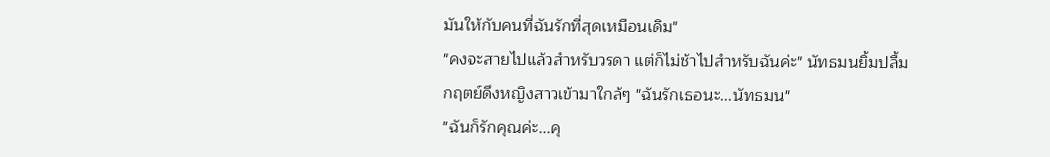มันให้กับคนที่ฉันรักที่สุดเหมือนเดิม"
"คงจะสายไปแล้วสำหรับวรดา แต่ก็ไม่ช้าไปสำหรับฉันค่ะ" นัทธมนยิ้มปลื้ม
กฤตย์ดึงหญิงสาวเข้ามาใกล้ๆ "ฉันรักเธอนะ...นัทธมน"
"ฉันก็รักคุณค่ะ...คุ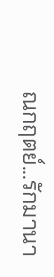ณกฤตย์...รักมานา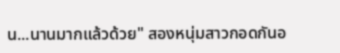น...นานมากแล้วด้วย" สองหนุ่มสาวกอดกันอ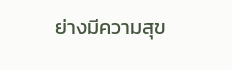ย่างมีความสุข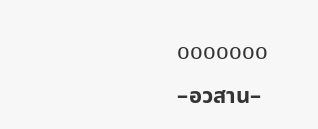ooooooo
–อวสาน–